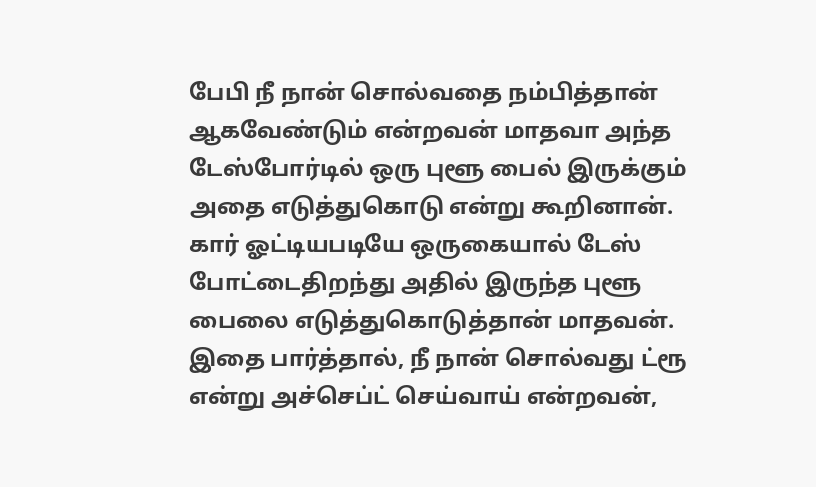பேபி நீ நான் சொல்வதை நம்பித்தான் ஆகவேண்டும் என்றவன் மாதவா அந்த டேஸ்போர்டில் ஒரு புளூ பைல் இருக்கும் அதை எடுத்துகொடு என்று கூறினான்.
கார் ஓட்டியபடியே ஒருகையால் டேஸ் போட்டைதிறந்து அதில் இருந்த புளூ பைலை எடுத்துகொடுத்தான் மாதவன்.
இதை பார்த்தால், நீ நான் சொல்வது ட்ரூ என்று அச்செப்ட் செய்வாய் என்றவன்,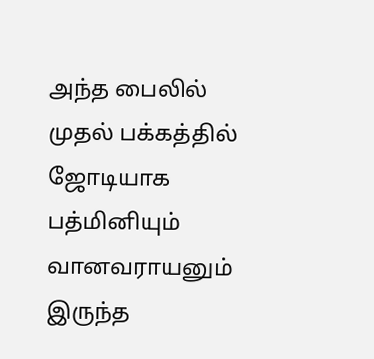அந்த பைலில் முதல் பக்கத்தில் ஜோடியாக பத்மினியும் வானவராயனும் இருந்த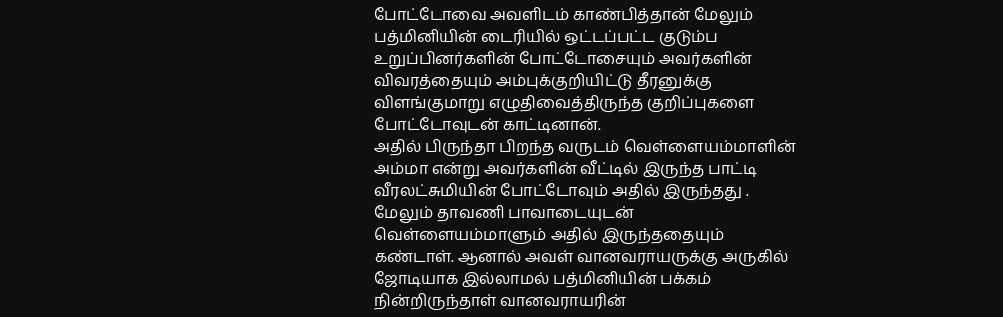போட்டோவை அவளிடம் காண்பித்தான் மேலும் பத்மினியின் டைரியில் ஒட்டப்பட்ட குடும்ப உறுப்பினர்களின் போட்டோசையும் அவர்களின் விவரத்தையும் அம்புக்குறியிட்டு தீரனுக்கு விளங்குமாறு எழுதிவைத்திருந்த குறிப்புகளை போட்டோவுடன் காட்டினான்.
அதில் பிருந்தா பிறந்த வருடம் வெள்ளையம்மாளின் அம்மா என்று அவர்களின் வீட்டில் இருந்த பாட்டி வீரலட்சுமியின் போட்டோவும் அதில் இருந்தது . மேலும் தாவணி பாவாடையுடன் வெள்ளையம்மாளும் அதில் இருந்ததையும் கண்டாள். ஆனால் அவள் வானவராயருக்கு அருகில் ஜோடியாக இல்லாமல் பத்மினியின் பக்கம் நின்றிருந்தாள் வானவராயரின்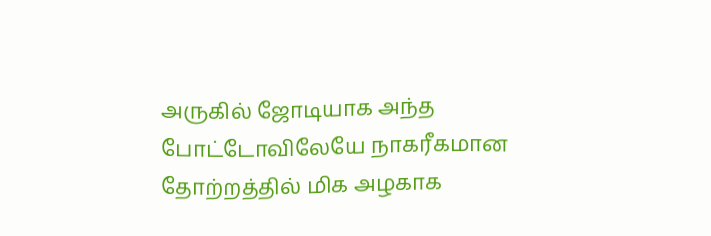அருகில் ஜோடியாக அந்த போட்டோவிலேயே நாகரீகமான தோற்றத்தில் மிக அழகாக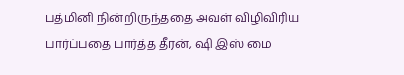பத்மினி நின்றிருந்ததை அவள் விழிவிரிய பார்ப்பதை பார்த்த தீரன், ஷி இஸ் மை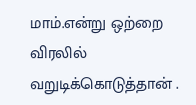மாம்.என்று ஒற்றை விரலில் வறுடிக்கொடுத்தான் .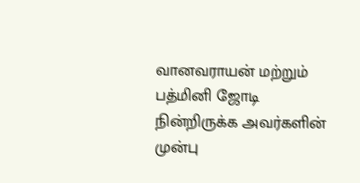வானவராயன் மற்றும் பத்மினி ஜோடி நின்றிருக்க அவர்களின் முன்பு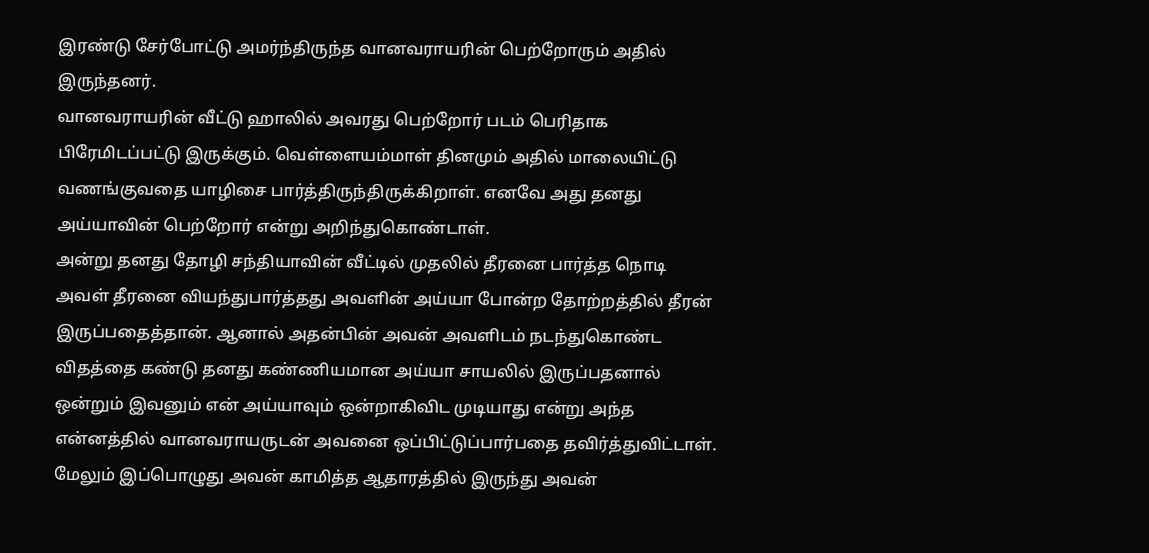இரண்டு சேர்போட்டு அமர்ந்திருந்த வானவராயரின் பெற்றோரும் அதில் இருந்தனர்.
வானவராயரின் வீட்டு ஹாலில் அவரது பெற்றோர் படம் பெரிதாக பிரேமிடப்பட்டு இருக்கும். வெள்ளையம்மாள் தினமும் அதில் மாலையிட்டு வணங்குவதை யாழிசை பார்த்திருந்திருக்கிறாள். எனவே அது தனது அய்யாவின் பெற்றோர் என்று அறிந்துகொண்டாள்.
அன்று தனது தோழி சந்தியாவின் வீட்டில் முதலில் தீரனை பார்த்த நொடி அவள் தீரனை வியந்துபார்த்தது அவளின் அய்யா போன்ற தோற்றத்தில் தீரன் இருப்பதைத்தான். ஆனால் அதன்பின் அவன் அவளிடம் நடந்துகொண்ட விதத்தை கண்டு தனது கண்ணியமான அய்யா சாயலில் இருப்பதனால் ஒன்றும் இவனும் என் அய்யாவும் ஒன்றாகிவிட முடியாது என்று அந்த என்னத்தில் வானவராயருடன் அவனை ஒப்பிட்டுப்பார்பதை தவிர்த்துவிட்டாள்.
மேலும் இப்பொழுது அவன் காமித்த ஆதாரத்தில் இருந்து அவன்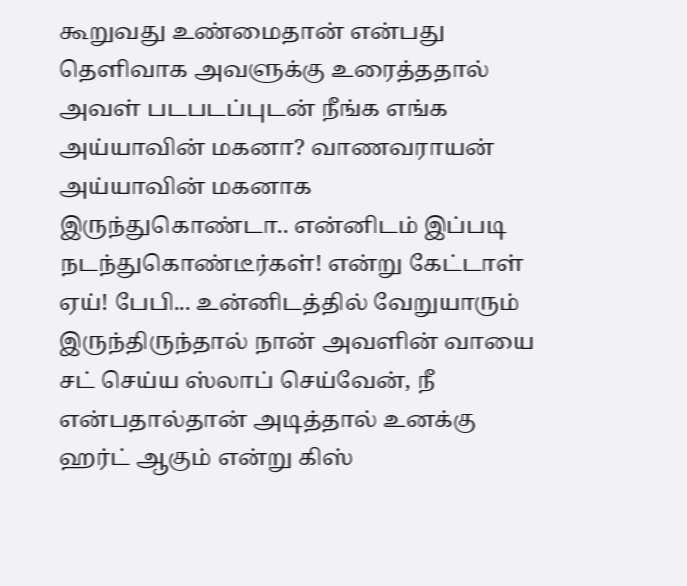கூறுவது உண்மைதான் என்பது தெளிவாக அவளுக்கு உரைத்ததால் அவள் படபடப்புடன் நீங்க எங்க அய்யாவின் மகனா? வாணவராயன் அய்யாவின் மகனாக இருந்துகொண்டா.. என்னிடம் இப்படி நடந்துகொண்டீர்கள்! என்று கேட்டாள்
ஏய்! பேபி... உன்னிடத்தில் வேறுயாரும் இருந்திருந்தால் நான் அவளின் வாயை சட் செய்ய ஸ்லாப் செய்வேன், நீ என்பதால்தான் அடித்தால் உனக்கு ஹர்ட் ஆகும் என்று கிஸ்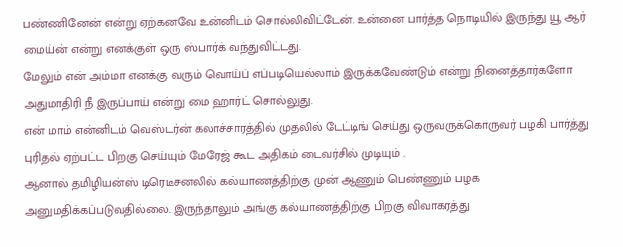பண்ணினேன் என்று ஏற்கனவே உன்னிடம் சொல்லிவிட்டேன். உன்னை பார்த்த நொடியில் இருந்து யூ ஆர் மைய்ன் என்று எனக்குள் ஒரு ஸ்பார்க் வந்துவிட்டது.
மேலும் என் அம்மா எனக்கு வரும் வொய்ப் எப்படியெல்லாம் இருக்கவேண்டும் என்று நினைத்தார்களோ அதுமாதிரி நீ இருப்பாய் என்று மை ஹார்ட் சொல்லுது.
என் மாம் என்னிடம் வெஸ்டர்ன் கலாச்சாரத்தில் முதலில் டேட்டிங் செய்து ஒருவருக்கொருவர் பழகி பார்த்து புரிதல் ஏற்பட்ட பிறகு செய்யும் மேரேஜ் கூட அதிகம் டைவர்சில் முடியும் .
ஆனால் தமிழியன்ஸ் டிரெடீசனலில் கல்யாணத்திற்கு முன் ஆணும் பெண்ணும் பழக அனுமதிக்கப்படுவதில்லை. இருந்தாலும் அங்கு கல்யாணத்திற்கு பிறகு விவாகரத்து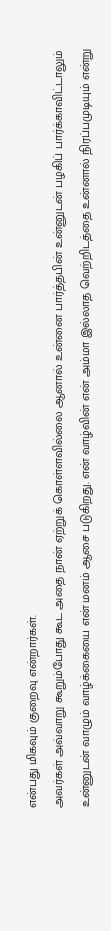என்பது மிகவும் குறைவு என்றார்கள்.
அவர்கள் அவ்வாறு கூறும்போது கூட அதை நான் ஏற்றுக் கொள்ளவில்லை ஆனால் உன்னை பார்த்தபின் உன்னுடன் பழகிப் பார்க்காவிட்டாலும் உன்னுடன் வாழும் வாழ்க்கையை என் மனம் ஆசை படுகிறது. என் வாழ்வின் என் அம்மா இல்லாத வெற்றிடத்தை உன்னால் நிரப்பமுடியும் என்று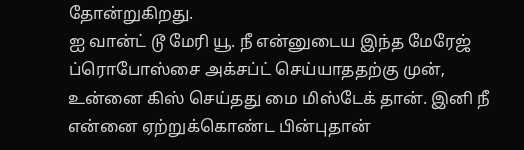தோன்றுகிறது.
ஐ வான்ட் டூ மேரி யூ. நீ என்னுடைய இந்த மேரேஜ் ப்ரொபோஸ்சை அக்சப்ட் செய்யாததற்கு முன், உன்னை கிஸ் செய்தது மை மிஸ்டேக் தான். இனி நீ என்னை ஏற்றுக்கொண்ட பின்புதான்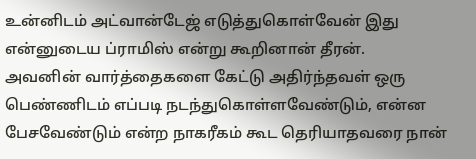உன்னிடம் அட்வான்டேஜ் எடுத்துகொள்வேன் இது என்னுடைய ப்ராமிஸ் என்று கூறினான் தீரன்.
அவனின் வார்த்தைகளை கேட்டு அதிர்ந்தவள் ஒரு பெண்ணிடம் எப்படி நடந்துகொள்ளவேண்டும், என்ன பேசவேண்டும் என்ற நாகரீகம் கூட தெரியாதவரை நான்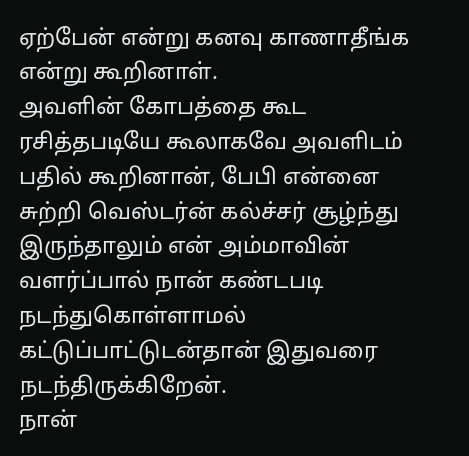ஏற்பேன் என்று கனவு காணாதீங்க என்று கூறினாள்.
அவளின் கோபத்தை கூட ரசித்தபடியே கூலாகவே அவளிடம் பதில் கூறினான், பேபி என்னை சுற்றி வெஸ்டர்ன் கல்ச்சர் சூழ்ந்து இருந்தாலும் என் அம்மாவின் வளர்ப்பால் நான் கண்டபடி நடந்துகொள்ளாமல் கட்டுப்பாட்டுடன்தான் இதுவரை நடந்திருக்கிறேன்.
நான்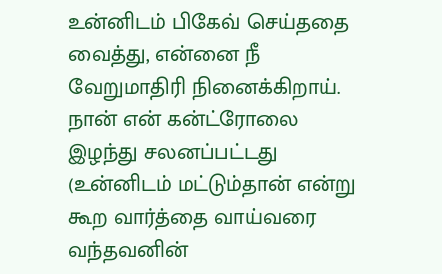உன்னிடம் பிகேவ் செய்ததை வைத்து, என்னை நீ வேறுமாதிரி நினைக்கிறாய். நான் என் கன்ட்ரோலை இழந்து சலனப்பட்டது (உன்னிடம் மட்டும்தான் என்று கூற வார்த்தை வாய்வரை வந்தவனின்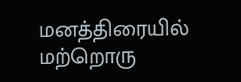மனத்திரையில் மற்றொரு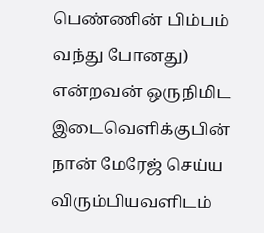பெண்ணின் பிம்பம் வந்து போனது) என்றவன் ஒருநிமிட இடைவெளிக்குபின் நான் மேரேஜ் செய்ய விரும்பியவளிடம்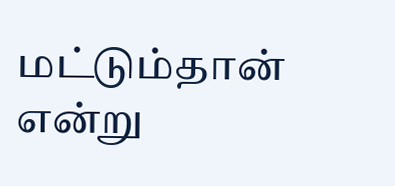மட்டும்தான் என்று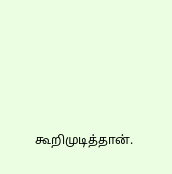கூறிமுடித்தான்.